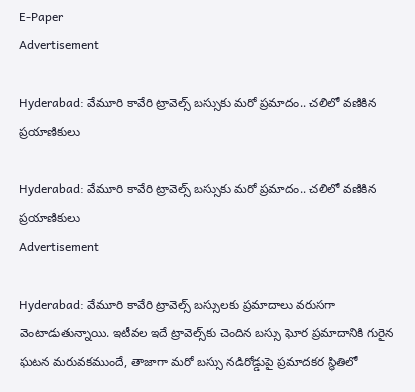E-Paper
Advertisement

Hyderabad: వేమూరి కావేరి ట్రావెల్స్ బస్సుకు మరో ప్రమాదం.. చలిలో వణికిన ప్రయాణికులు

Hyderabad: వేమూరి కావేరి ట్రావెల్స్ బస్సుకు మరో ప్రమాదం.. చలిలో వణికిన ప్రయాణికులు
Advertisement

Hyderabad: వేమూరి కావేరి ట్రావెల్స్ బస్సులకు ప్రమాదాలు వరుసగా వెంటాడుతున్నాయి. ఇటీవల ఇదే ట్రావెల్స్‌కు చెందిన బస్సు ఘోర ప్రమాదానికి గురైన ఘటన మరువకముందే, తాజాగా మరో బస్సు నడిరోడ్డుపై ప్రమాదకర స్థితిలో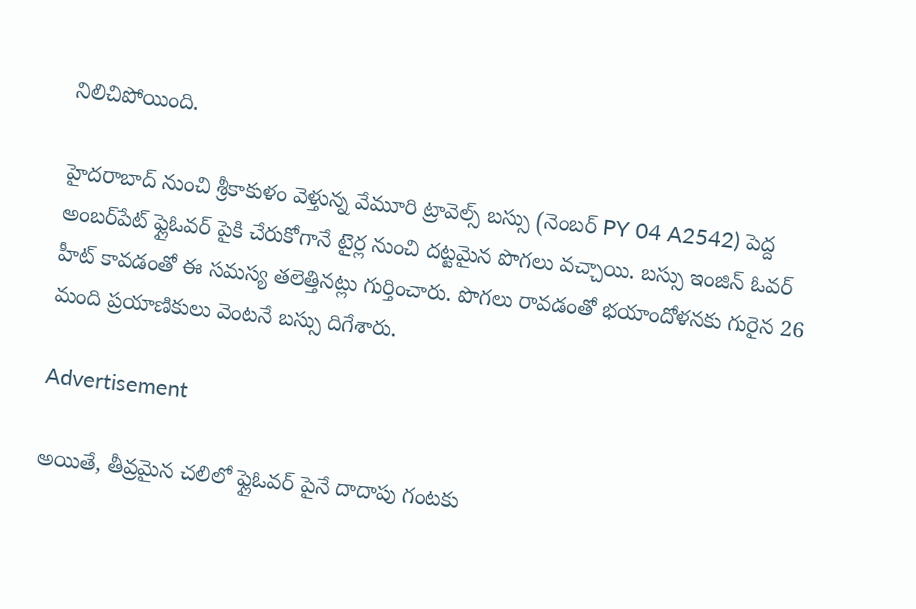నిలిచిపోయింది.

హైదరాబాద్ నుంచి శ్రీకాకుళం వెళ్తున్న వేమూరి ట్రావెల్స్ బస్సు (నెంబర్ PY 04 A2542) పెద్ద అంబర్‌పేట్ ఫ్లైఓవర్ పైకి చేరుకోగానే టైర్ల నుంచి దట్టమైన పొగలు వచ్చాయి. బస్సు ఇంజిన్ ఓవర్ హీట్ కావడంతో ఈ సమస్య తలెత్తినట్లు గుర్తించారు. పొగలు రావడంతో భయాందోళనకు గురైన 26 మంది ప్రయాణికులు వెంటనే బస్సు దిగేశారు.

Advertisement

అయితే, తీవ్రమైన చలిలో ఫ్లైఓవర్ పైనే దాదాపు గంటకు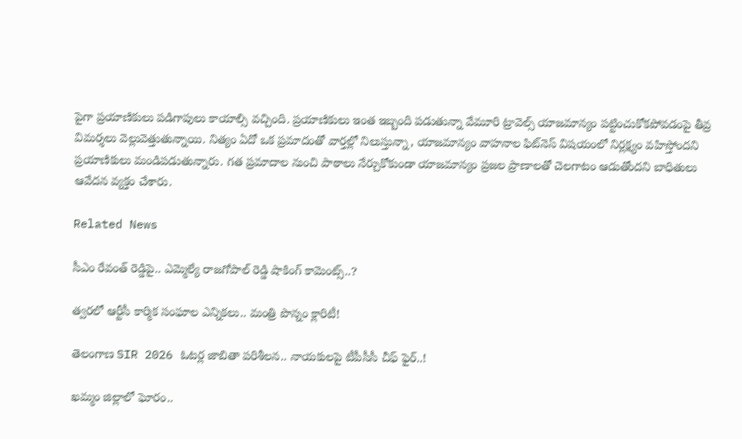పైగా ప్రయాణికులు పడిగాపులు కాయాల్సి వచ్చింది. ప్రయాణికులు ఇంత ఇబ్బంది పడుతున్నా వేమూరి ట్రావెల్స్ యాజమాన్యం పట్టించుకోకపోవడంపై తీవ్ర విమర్శలు వెల్లువెత్తుతున్నాయి. నిత్యం ఏదో ఒక ప్రమాదంతో వార్తల్లో నిలుస్తున్నా, యాజమాన్యం వాహనాల ఫిట్‌నెస్ విషయంలో నిర్లక్ష్యం వహిస్తోందని ప్రయాణికులు మండిపడుతున్నారు. గత ప్రమాదాల నుంచి పాఠాలు నేర్చుకోకుండా యాజమాన్యం ప్రజల ప్రాణాలతో చెలగాటం ఆడుతోందని బాధితులు ఆవేదన వ్యక్తం చేశారు.

Related News

సీఎం రేవంత్ రెడ్డిపై.. ఎమ్మెల్యే రాజగోపాల్ రెడ్డి షాకింగ్ కామెంట్స్..?

త్వరలో ఆర్టీసీ కార్మిక సంఘాల ఎన్నికలు.. మంత్రి పొన్నం క్లారిటీ!

తెలంగాణ SIR 2026 ఓటర్ల జాబితా పరిశీలన.. నాయకులపై టీపీసీసీ చీఫ్ ఫైర్..!

ఖమ్మం జిల్లాలో ఘోరం..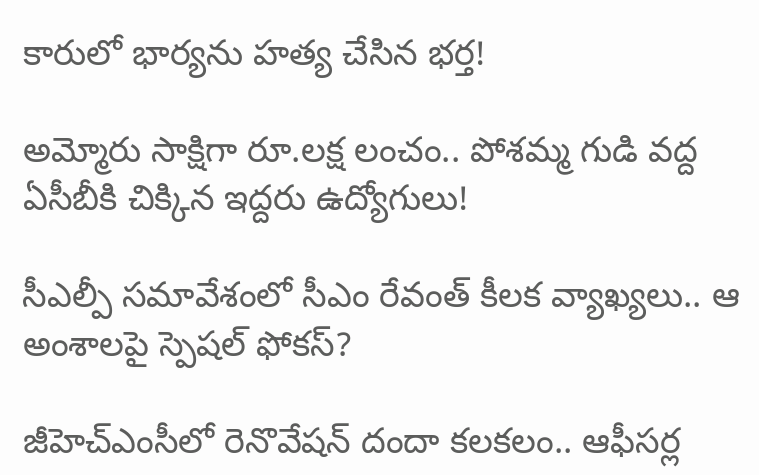కారులో భార్యను హత్య చేసిన భర్త!

అమ్మోరు సాక్షిగా రూ.లక్ష లంచం.. పోశమ్మ గుడి వద్ద ఏసీబీకి చిక్కిన ఇద్దరు ఉద్యోగులు!

సీఎల్పీ సమావేశంలో సీఎం రేవంత్ కీలక వ్యాఖ్యలు.. ఆ అంశాలపై స్పెషల్ ఫోకస్?

జీహెచ్ఎంసీలో రెనొవేషన్ దందా కలకలం.. ఆఫీసర్ల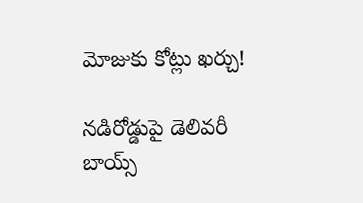మోజుకు కోట్లు ఖర్చు!

నడిరోడ్డుపై డెలివరీ బాయ్స్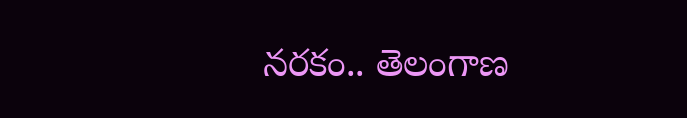నరకం.. తెలంగాణ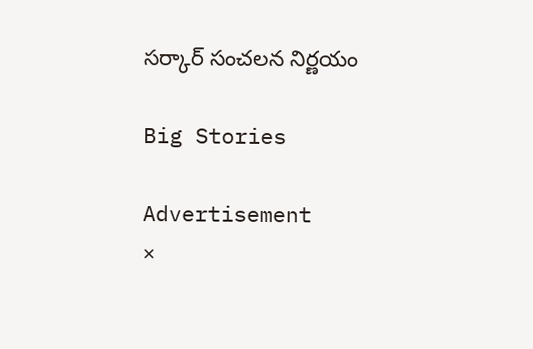సర్కార్ సంచలన నిర్ణయం

Big Stories

Advertisement
×